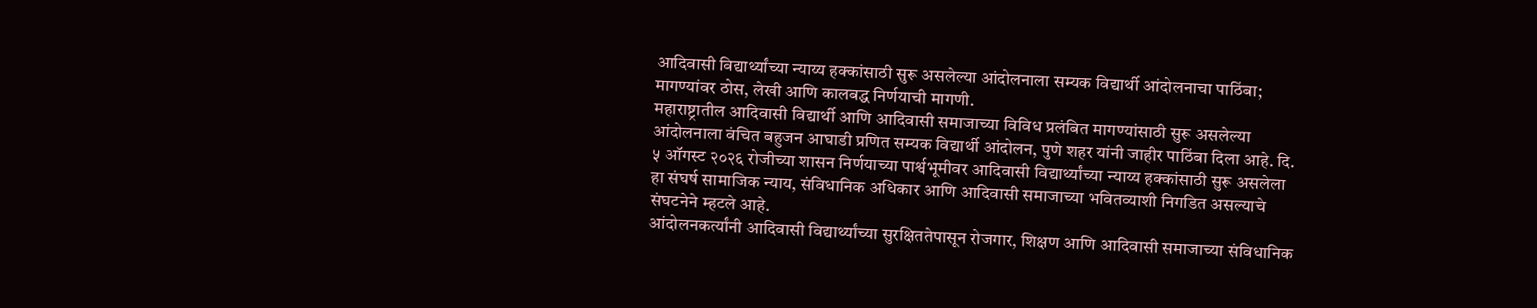आदिवासी विद्यार्थ्यांच्या न्याय्य हक्कांसाठी सुरू असलेल्या आंदोलनाला सम्यक विद्यार्थी आंदोलनाचा पाठिंबा; मागण्यांवर ठोस, लेखी आणि कालबद्ध निर्णयाची मागणी.
महाराष्ट्रातील आदिवासी विद्यार्थी आणि आदिवासी समाजाच्या विविध प्रलंबित मागण्यांसाठी सुरू असलेल्या आंदोलनाला वंचित बहुजन आघाडी प्रणित सम्यक विद्यार्थी आंदोलन, पुणे शहर यांनी जाहीर पाठिंबा दिला आहे. दि. ५ ऑगस्ट २०२६ रोजीच्या शासन निर्णयाच्या पार्श्वभूमीवर आदिवासी विद्यार्थ्यांच्या न्याय्य हक्कांसाठी सुरू असलेला हा संघर्ष सामाजिक न्याय, संविधानिक अधिकार आणि आदिवासी समाजाच्या भवितव्याशी निगडित असल्याचे संघटनेने म्हटले आहे.
आंदोलनकर्त्यांनी आदिवासी विद्यार्थ्यांच्या सुरक्षिततेपासून रोजगार, शिक्षण आणि आदिवासी समाजाच्या संविधानिक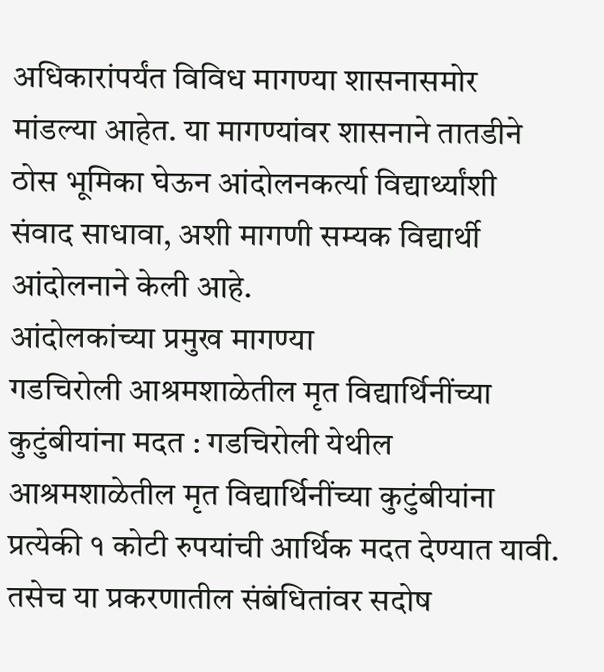अधिकारांपर्यंत विविध मागण्या शासनासमोर मांडल्या आहेत. या मागण्यांवर शासनाने तातडीने ठोस भूमिका घेऊन आंदोलनकर्त्या विद्यार्थ्यांशी संवाद साधावा, अशी मागणी सम्यक विद्यार्थी आंदोलनाने केली आहे.
आंदोलकांच्या प्रमुख मागण्या
गडचिरोली आश्रमशाळेतील मृत विद्यार्थिनींच्या कुटुंबीयांना मदत : गडचिरोली येथील आश्रमशाळेतील मृत विद्यार्थिनींच्या कुटुंबीयांना प्रत्येकी १ कोटी रुपयांची आर्थिक मदत देण्यात यावी. तसेच या प्रकरणातील संबंधितांवर सदोष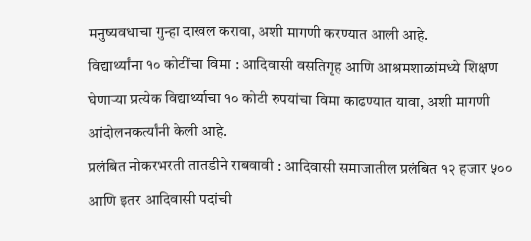मनुष्यवधाचा गुन्हा दाखल करावा, अशी मागणी करण्यात आली आहे.
विद्यार्थ्यांना १० कोटींचा विमा : आदिवासी वसतिगृह आणि आश्रमशाळांमध्ये शिक्षण घेणाऱ्या प्रत्येक विद्यार्थ्याचा १० कोटी रुपयांचा विमा काढण्यात यावा, अशी मागणी आंदोलनकर्त्यांनी केली आहे.
प्रलंबित नोकरभरती तातडीने राबवावी : आदिवासी समाजातील प्रलंबित १२ हजार ५०० आणि इतर आदिवासी पदांची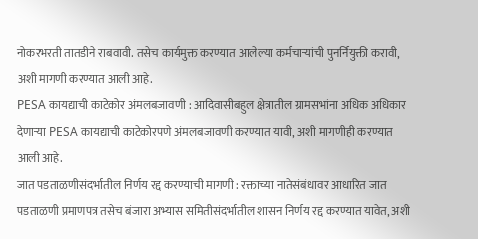नोकरभरती तातडीने राबवावी. तसेच कार्यमुक्त करण्यात आलेल्या कर्मचाऱ्यांची पुनर्नियुक्ती करावी, अशी मागणी करण्यात आली आहे.
PESA कायद्याची काटेकोर अंमलबजावणी : आदिवासीबहुल क्षेत्रातील ग्रामसभांना अधिक अधिकार देणाऱ्या PESA कायद्याची काटेकोरपणे अंमलबजावणी करण्यात यावी, अशी मागणीही करण्यात आली आहे.
जात पडताळणीसंदर्भातील निर्णय रद्द करण्याची मागणी : रक्ताच्या नातेसंबंधावर आधारित जात पडताळणी प्रमाणपत्र तसेच बंजारा अभ्यास समितीसंदर्भातील शासन निर्णय रद्द करण्यात यावेत, अशी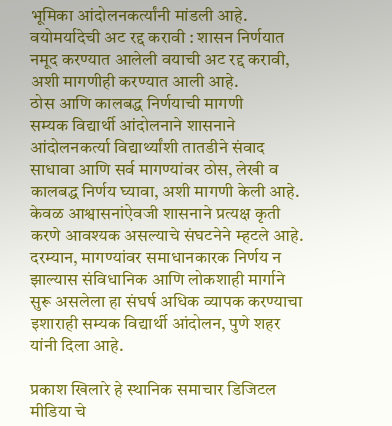भूमिका आंदोलनकर्त्यांनी मांडली आहे.
वयोमर्यादेची अट रद्द करावी : शासन निर्णयात नमूद करण्यात आलेली वयाची अट रद्द करावी, अशी मागणीही करण्यात आली आहे.
ठोस आणि कालबद्ध निर्णयाची मागणी
सम्यक विद्यार्थी आंदोलनाने शासनाने आंदोलनकर्त्या विद्यार्थ्यांशी तातडीने संवाद साधावा आणि सर्व मागण्यांवर ठोस, लेखी व कालबद्ध निर्णय घ्यावा, अशी मागणी केली आहे. केवळ आश्वासनांऐवजी शासनाने प्रत्यक्ष कृती करणे आवश्यक असल्याचे संघटनेने म्हटले आहे.
दरम्यान, मागण्यांवर समाधानकारक निर्णय न झाल्यास संविधानिक आणि लोकशाही मार्गाने सुरू असलेला हा संघर्ष अधिक व्यापक करण्याचा इशाराही सम्यक विद्यार्थी आंदोलन, पुणे शहर यांनी दिला आहे.

प्रकाश खिलारे हे स्थानिक समाचार डिजिटल मीडिया चे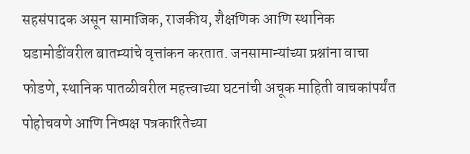सहसंपादक असून सामाजिक, राजकीय, शैक्षणिक आणि स्थानिक घडामोडींवरील बातम्यांचे वृत्तांकन करतात. जनसामान्यांच्या प्रश्नांना वाचा फोडणे, स्थानिक पातळीवरील महत्त्वाच्या घटनांची अचूक माहिती वाचकांपर्यंत पोहोचवणे आणि निष्पक्ष पत्रकारितेच्या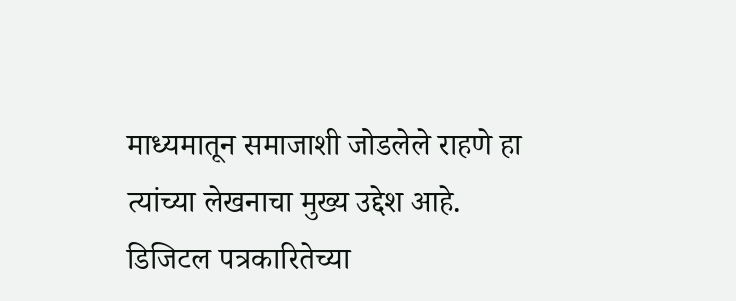माध्यमातून समाजाशी जोडलेले राहणे हा त्यांच्या लेखनाचा मुख्य उद्देश आहे. डिजिटल पत्रकारितेच्या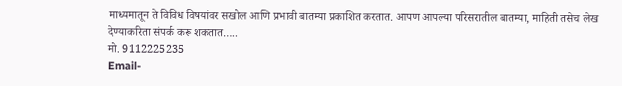माध्यमातून ते विविध विषयांवर सखोल आणि प्रभावी बातम्या प्रकाशित करतात. आपण आपल्या परिसरातील बातम्या, माहिती तसेच लेख देण्याकरिता संपर्क करू शकतात…..
मो. 9112225235
Email-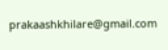prakaashkhilare@gmail.com